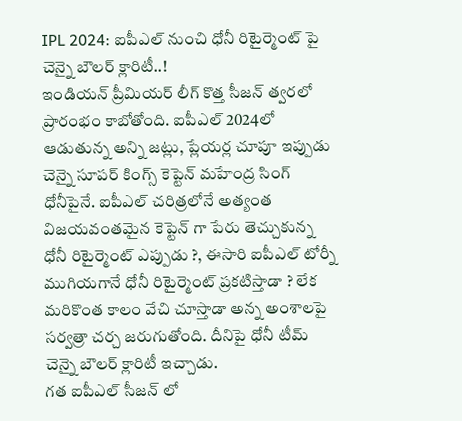IPL 2024: ఐపీఎల్ నుంచి ధోనీ రిటైర్మెంట్ పై చెన్నై బౌలర్ క్లారిటీ..!
ఇండియన్ ప్రీమియర్ లీగ్ కొత్త సీజన్ త్వరలో ప్రారంభం కాబోతోంది. ఐపీఎల్ 2024లో ఆడుతున్న అన్ని జట్లు, ప్లేయర్ల చూపూ ఇప్పుడు చెన్నై సూపర్ కింగ్స్ కెప్టెన్ మహేంద్ర సింగ్ ధోనీపైనే. ఐపీఎల్ చరిత్రలోనే అత్యంత విజయవంతమైన కెప్టెన్ గా పేరు తెచ్చుకున్న ధోనీ రిటైర్మెంట్ ఎప్పుడు ?, ఈసారి ఐపీఎల్ టోర్నీ ముగియగానే ధోనీ రిటైర్మెంట్ ప్రకటిస్తాడా ? లేక మరికొంత కాలం వేచి చూస్తాడా అన్న అంశాలపై సర్వత్రా చర్చ జరుగుతోంది. దీనిపై ధోనీ టీమ్ చెన్నై బౌలర్ క్లారిటీ ఇచ్చాడు.
గత ఐపీఎల్ సీజన్ లో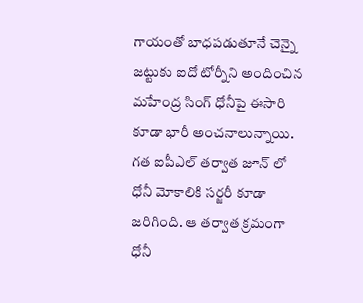గాయంతో బాధపడుతూనే చెన్నై జట్టుకు ఐదో టోర్నీని అందించిన మహేంద్ర సింగ్ ధోనీపై ఈసారి కూడా భారీ అంచనాలున్నాయి. గత ఐపీఎల్ తర్వాత జూన్ లో ధోనీ మోకాలికి సర్జరీ కూడా జరిగింది. ఆ తర్వాత క్రమంగా ధోనీ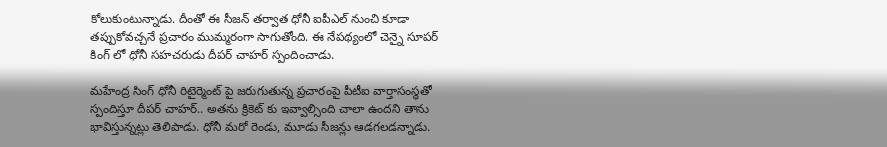కోలుకుంటున్నాడు. దీంతో ఈ సీజన్ తర్వాత ధోనీ ఐపీఎల్ నుంచి కూడా తప్పుకోవచ్చనే ప్రచారం ముమ్మరంగా సాగుతోంది. ఈ నేపథ్యంలో చెన్నై సూపర్ కింగ్ లో ధోనీ సహచరుడు దీపర్ చాహర్ స్పందించాడు.

మహేంద్ర సింగ్ ధోనీ రిటైర్మెంట్ పై జరుగుతున్న ప్రచారంపై పీటీఐ వార్తాసంస్ధతో స్పందిస్తూ దీపర్ చాహర్.. అతను క్రికెట్ కు ఇవ్వాల్సింది చాలా ఉందని తాను భావిస్తున్నట్లు తెలిపాడు. ధోనీ మరో రెండు, మూడు సీజన్లు ఆడగలడన్నాడు.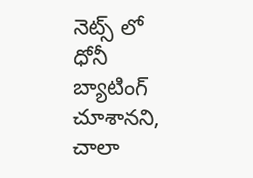నెట్స్ లో ధోనీ బ్యాటింగ్ చూశానని, చాలా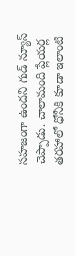సహజంగా ఉందని గుడ్ న్యూస్ చెప్పాడు. చాలామంది ప్లేయర్ల తరహాలో ధోనీకి కూడా ఇలాంటి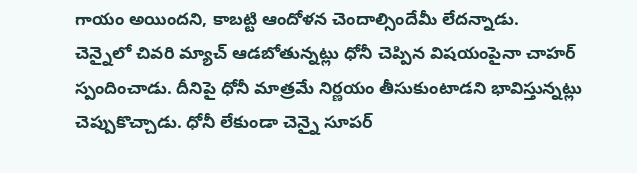గాయం అయిందని, కాబట్టి ఆందోళన చెందాల్సిందేమీ లేదన్నాడు.
చెన్నైలో చివరి మ్యాచ్ ఆడబోతున్నట్లు ధోనీ చెప్పిన విషయంపైనా చాహర్ స్పందించాడు. దీనిపై ధోనీ మాత్రమే నిర్ణయం తీసుకుంటాడని భావిస్తున్నట్లు చెప్పుకొచ్చాడు. ధోనీ లేకుండా చెన్నై సూపర్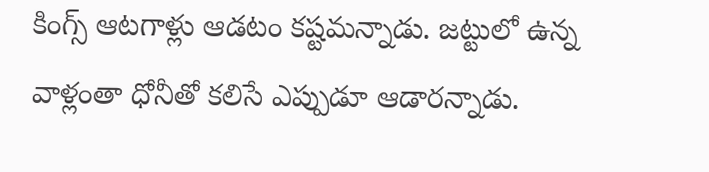కింగ్స్ ఆటగాళ్లు ఆడటం కష్టమన్నాడు. జట్టులో ఉన్న వాళ్లంతా ధోనీతో కలిసే ఎప్పుడూ ఆడారన్నాడు.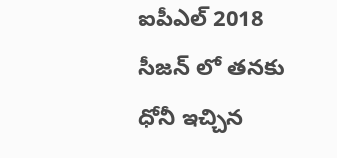ఐపీఎల్ 2018 సీజన్ లో తనకు ధోనీ ఇచ్చిన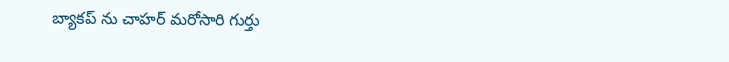బ్యాకప్ ను చాహర్ మరోసారి గుర్తు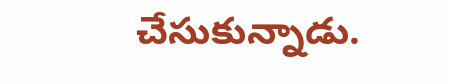చేసుకున్నాడు.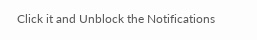Click it and Unblock the Notifications